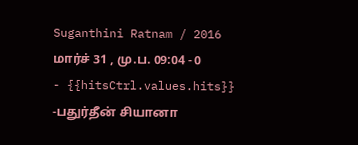Suganthini Ratnam / 2016 மார்ச் 31 , மு.ப. 09:04 - 0 - {{hitsCtrl.values.hits}}
-பதுர்தீன் சியானா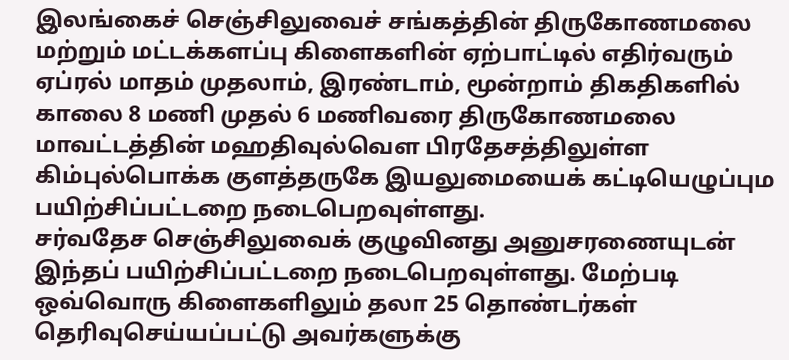இலங்கைச் செஞ்சிலுவைச் சங்கத்தின் திருகோணமலை மற்றும் மட்டக்களப்பு கிளைகளின் ஏற்பாட்டில் எதிர்வரும் ஏப்ரல் மாதம் முதலாம், இரண்டாம், மூன்றாம் திகதிகளில் காலை 8 மணி முதல் 6 மணிவரை திருகோணமலை மாவட்டத்தின் மஹதிவுல்வௌ பிரதேசத்திலுள்ள கிம்புல்பொக்க குளத்தருகே இயலுமையைக் கட்டியெழுப்பும பயிற்சிப்பட்டறை நடைபெறவுள்ளது.
சர்வதேச செஞ்சிலுவைக் குழுவினது அனுசரணையுடன் இந்தப் பயிற்சிப்பட்டறை நடைபெறவுள்ளது. மேற்படி ஒவ்வொரு கிளைகளிலும் தலா 25 தொண்டர்கள் தெரிவுசெய்யப்பட்டு அவர்களுக்கு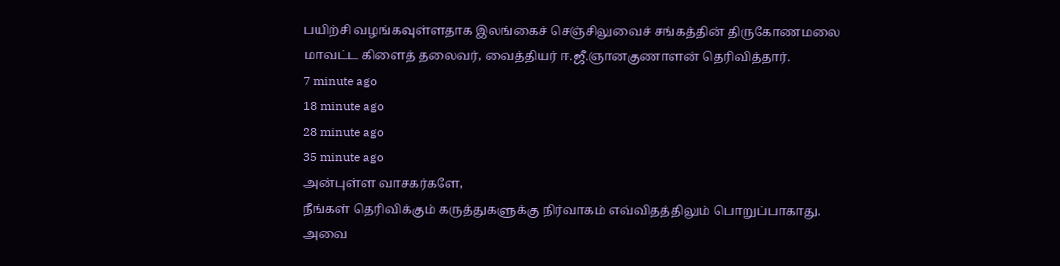பயிற்சி வழங்கவுள்ளதாக இலங்கைச் செஞ்சிலுவைச் சங்கத்தின் திருகோணமலை மாவட்ட கிளைத் தலைவர், வைத்தியர் ஈ.ஜீ.ஞானகுணாளன் தெரிவித்தார்.
7 minute ago
18 minute ago
28 minute ago
35 minute ago
அன்புள்ள வாசகர்களே,
நீங்கள் தெரிவிக்கும் கருத்துகளுக்கு நிர்வாகம் எவ்விதத்திலும் பொறுப்பாகாது. அவை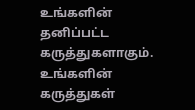உங்களின் தனிப்பட்ட கருத்துகளாகும். உங்களின் கருத்துகள்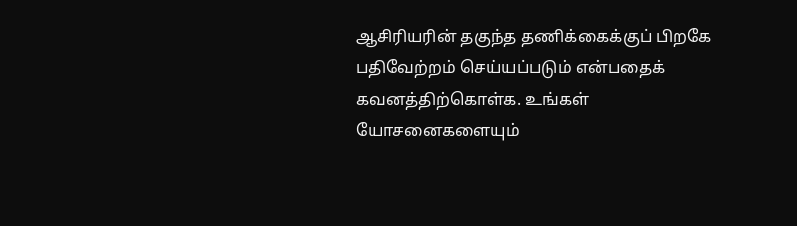ஆசிரியரின் தகுந்த தணிக்கைக்குப் பிறகே பதிவேற்றம் செய்யப்படும் என்பதைக் கவனத்திற்கொள்க. உங்கள் யோசனைகளையும்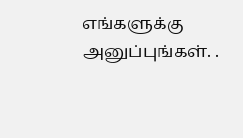எங்களுக்கு அனுப்புங்கள். .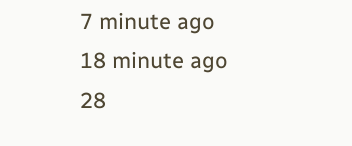7 minute ago
18 minute ago
28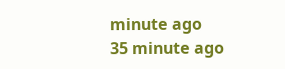minute ago
35 minute ago